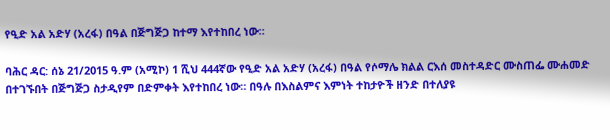የዒድ አል አድሃ (አረፋ) በዓል በጅግጅጋ ከተማ እየተከበረ ነው።

ባሕር ዳር: ሰኔ 21/2015 ዓ.ም (አሚኮ) 1 ሺህ 444ኛው የዒድ አል አድሃ (አረፋ) በዓል የሶማሌ ክልል ርእሰ መስተዳድር ሙስጠፌ ሙሐመድ በተገኙበት በጅግጅጋ ስታዲየም በድምቀት እየተከበረ ነው። በዓሉ በእስልምና እምነት ተከታዮች ዘንድ በተለያዩ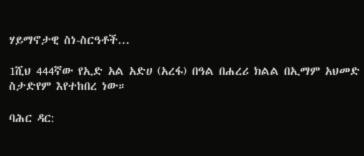ሃይማኖታዊ ስነ-ስርዓቶች...

1ሺህ 444ኛው የኢድ አል አድሀ (አረፋ) በዓል በሐረሪ ክልል በኢማም አህመድ ስታድየም እየተከበረ ነው።

ባሕር ዳር: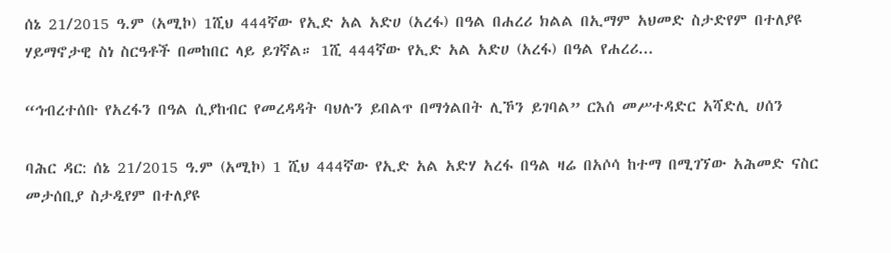ሰኔ 21/2015 ዓ.ም (አሚኮ) 1ሺህ 444ኛው የኢድ አል አድሀ (አረፋ) በዓል በሐረሪ ክልል በኢማም አህመድ ስታድየም በተለያዩ ሃይማኖታዊ ስነ ስርዓቶች በመከበር ላይ ይገኛል። 1ሺ 444ኛው የኢድ አል አድሀ (አረፋ) በዓል የሐረሪ...

“ኅብረተሰቡ የአረፋን በዓል ሲያከብር የመረዳዳት ባህሉን ይበልጥ በማጎልበት ሊኾን ይገባል” ርእሰ መሥተዳድር አሻድሊ ሀሰን

ባሕር ዳር: ሰኔ 21/2015 ዓ.ም (አሚኮ) 1 ሺህ 444ኛው የኢድ አል አድሃ አረፋ በዓል ዛሬ በአሶሳ ከተማ በሚገኘው አሕመድ ናስር መታሰቢያ ስታዲየም በተለያዩ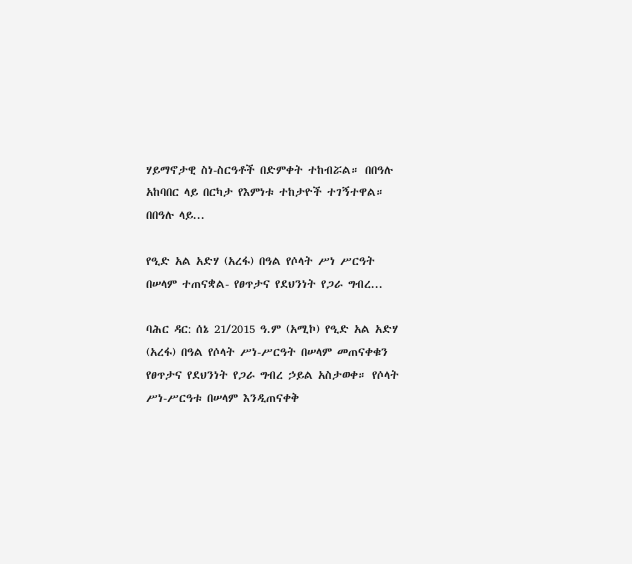ሃይማኖታዊ ስነ-ስርዓቶች በድምቀት ተከብሯል። በበዓሉ አከባበር ላይ በርካታ የእምነቱ ተከታዮች ተገኝተዋል። በበዓሉ ላይ...

የዒድ አል አድሃ (አረፋ) በዓል የሶላት ሥነ ሥርዓት በሠላም ተጠናቋል- የፀጥታና የደህንነት የጋራ ግብረ...

ባሕር ዳር: ሰኔ 21/2015 ዓ.ም (አሚኮ) የዒድ አል አድሃ (አረፋ) በዓል የሶላት ሥነ-ሥርዓት በሠላም መጠናቀቁን የፀጥታና የደህንነት የጋራ ግብረ ኃይል አስታወቀ። የሶላት ሥነ-ሥርዓቱ በሠላም እንዲጠናቀቅ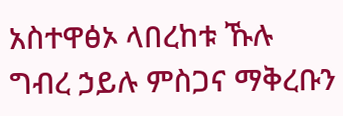አስተዋፅኦ ላበረከቱ ኹሉ ግብረ ኃይሉ ምስጋና ማቅረቡን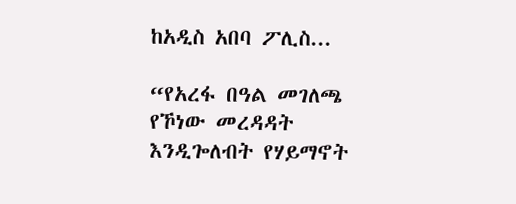ከአዲስ አበባ ፖሊስ...

“የአረፋ በዓል መገለጫ የኾነው መረዳዳት እንዲጐለብት የሃይማኖት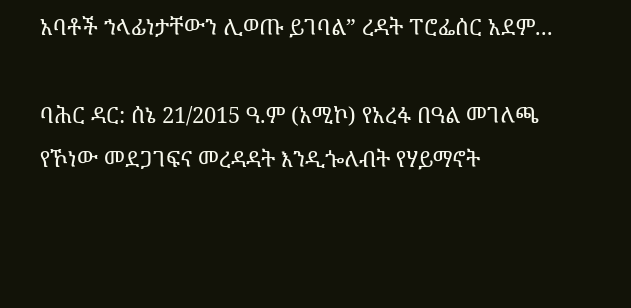አባቶች ኀላፊነታቸውን ሊወጡ ይገባል” ረዳት ፐሮፌሰር አደም...

ባሕር ዳር: ሰኔ 21/2015 ዓ.ም (አሚኮ) የአረፋ በዓል መገለጫ የኾነው መደጋገፍና መረዳዳት እንዲጐለብት የሃይማኖት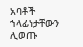አባቶች ኀላፊነታቸውን ሊወጡ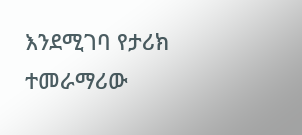እንደሚገባ የታሪክ ተመራማሪው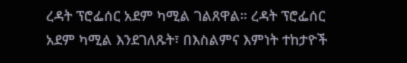ረዳት ፕሮፌሰር አደም ካሚል ገልጸዋል። ረዳት ፕሮፌሰር አደም ካሚል እንደገለጹት፣ በእስልምና እምነት ተከታዮች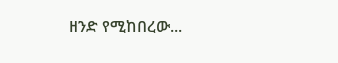ዘንድ የሚከበረው...